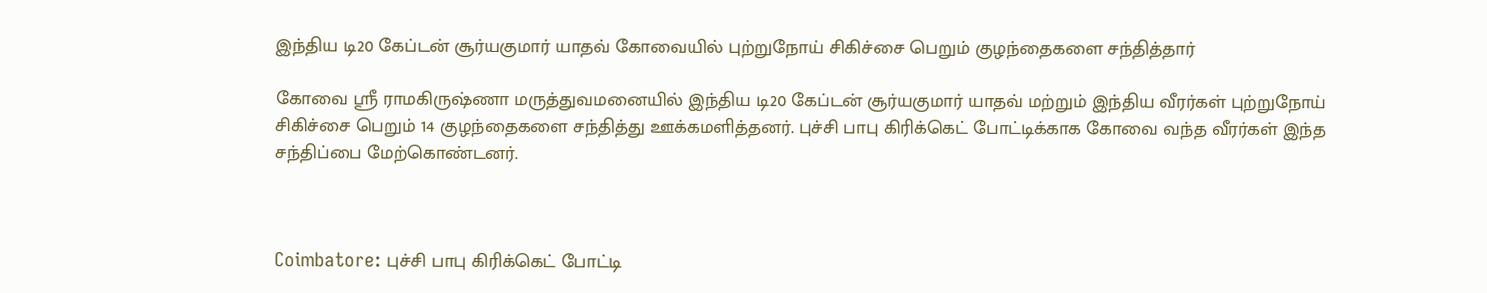இந்திய டி20 கேப்டன் சூர்யகுமார் யாதவ் கோவையில் புற்றுநோய் சிகிச்சை பெறும் குழந்தைகளை சந்தித்தார்

கோவை ஸ்ரீ ராமகிருஷ்ணா மருத்துவமனையில் இந்திய டி20 கேப்டன் சூர்யகுமார் யாதவ் மற்றும் இந்திய வீரர்கள் புற்றுநோய் சிகிச்சை பெறும் 14 குழந்தைகளை சந்தித்து ஊக்கமளித்தனர். புச்சி பாபு கிரிக்கெட் போட்டிக்காக கோவை வந்த வீரர்கள் இந்த சந்திப்பை மேற்கொண்டனர்.



Coimbatore: புச்சி பாபு கிரிக்கெட் போட்டி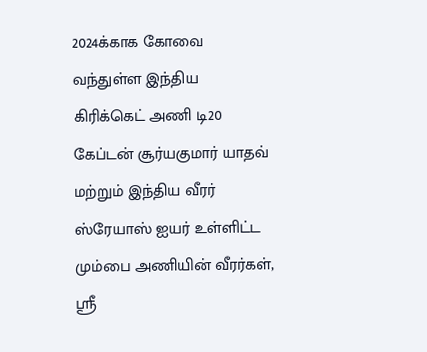2024க்காக கோவை வந்துள்ள இந்திய கிரிக்கெட் அணி டி20 கேப்டன் சூர்யகுமார் யாதவ் மற்றும் இந்திய வீரர் ஸ்ரேயாஸ் ஐயர் உள்ளிட்ட மும்பை அணியின் வீரர்கள், ஸ்ரீ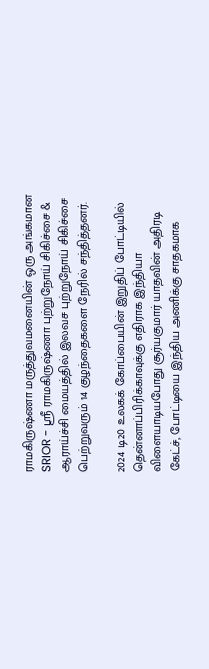ராமகிருஷ்ணா மருத்துவமனையின் ஒரு அங்கமான SRIOR - ஸ்ரீ ராமகிருஷ்ணா புற்றுநோய் சிகிச்சை & ஆராய்ச்சி மையத்தில் இலவச புற்றுநோய் சிகிச்சை பெற்றுவரும் 14 குழந்தைகளை நேரில் சந்தித்தனர்.

2024 டி20 உலகக் கோப்பையின் இறுதிப் போட்டியில் தென்னாப்பிரிக்காவுக்கு எதிராக இந்தியா விளையாடியபோது சூர்யகுமார் யாதவின் அதிரடி கேட்ச், போட்டியை இந்திய அணிக்கு சாதகமாக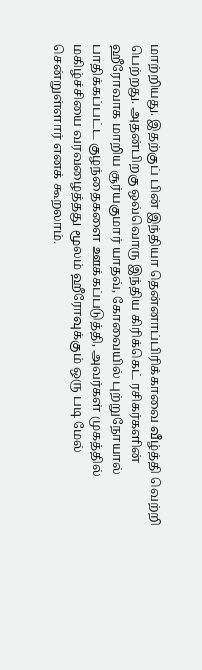மாற்றியது. இதற்குப் பின் இந்தியா தென்னாப்பிரிக்காவை வீழ்த்தி வெற்றி பெற்றது. அதன்பிறகு ஒவ்வொரு இந்திய கிரிக்கெட் ரசிகர்களின் ஹீரோவாக மாறிய சூர்யகுமார் யாதவ், கோவையில் புற்றுநோயால் பாதிக்கப்பட்ட குழந்தைகளை ஊக்கப்படுத்தி, அவர்கள் முகத்தில் மகிழ்ச்சியை வரவழைத்தது மூலம் ஹீரோவுக்கும் ஒரு படி மேல் சென்றுள்ளார் எனக் கூறலாம்.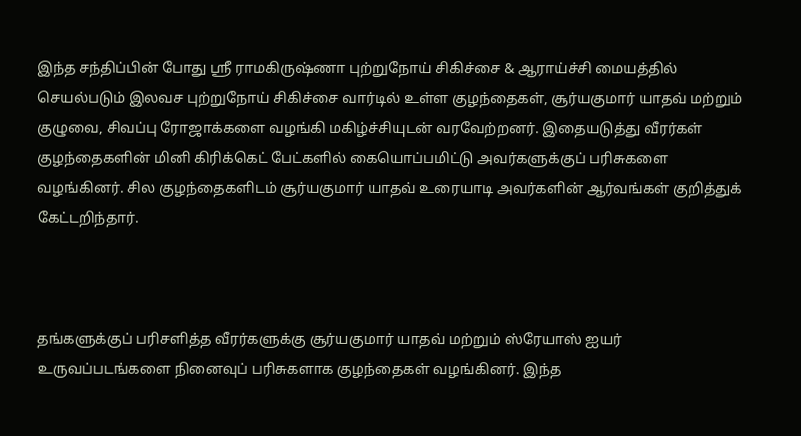இந்த சந்திப்பின் போது ஸ்ரீ ராமகிருஷ்ணா புற்றுநோய் சிகிச்சை & ஆராய்ச்சி மையத்தில் செயல்படும் இலவச புற்றுநோய் சிகிச்சை வார்டில் உள்ள குழந்தைகள், சூர்யகுமார் யாதவ் மற்றும் குழுவை, சிவப்பு ரோஜாக்களை வழங்கி மகிழ்ச்சியுடன் வரவேற்றனர். இதையடுத்து வீரர்கள் குழந்தைகளின் மினி கிரிக்கெட் பேட்களில் கையொப்பமிட்டு அவர்களுக்குப் பரிசுகளை வழங்கினர். சில குழந்தைகளிடம் சூர்யகுமார் யாதவ் உரையாடி அவர்களின் ஆர்வங்கள் குறித்துக் கேட்டறிந்தார்.



தங்களுக்குப் பரிசளித்த வீரர்களுக்கு சூர்யகுமார் யாதவ் மற்றும் ஸ்ரேயாஸ் ஐயர் உருவப்படங்களை நினைவுப் பரிசுகளாக குழந்தைகள் வழங்கினர். இந்த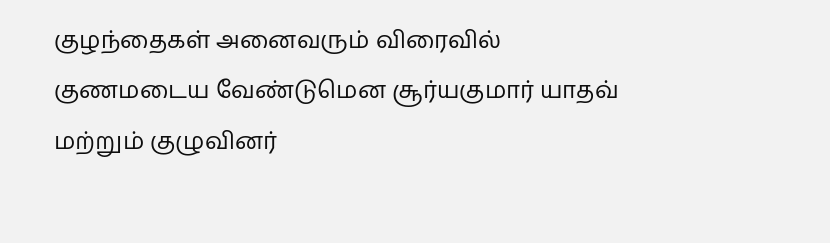குழந்தைகள் அனைவரும் விரைவில் குணமடைய வேண்டுமென சூர்யகுமார் யாதவ் மற்றும் குழுவினர்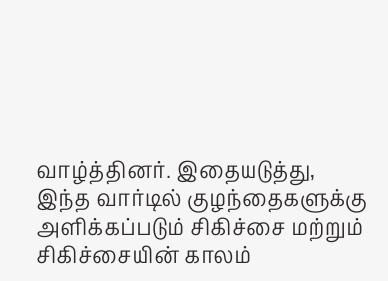வாழ்த்தினர். இதையடுத்து, இந்த வார்டில் குழந்தைகளுக்கு அளிக்கப்படும் சிகிச்சை மற்றும் சிகிச்சையின் காலம்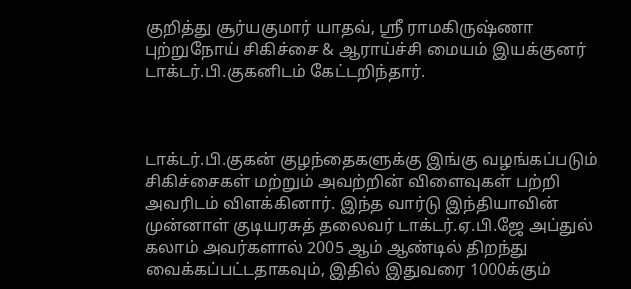குறித்து சூர்யகுமார் யாதவ், ஸ்ரீ ராமகிருஷ்ணா புற்றுநோய் சிகிச்சை & ஆராய்ச்சி மையம் இயக்குனர் டாக்டர்.பி.குகனிடம் கேட்டறிந்தார்.



டாக்டர்.பி.குகன் குழந்தைகளுக்கு இங்கு வழங்கப்படும் சிகிச்சைகள் மற்றும் அவற்றின் விளைவுகள் பற்றி அவரிடம் விளக்கினார். இந்த வார்டு இந்தியாவின் முன்னாள் குடியரசுத் தலைவர் டாக்டர்.ஏ.பி.ஜே அப்துல் கலாம் அவர்களால் 2005 ஆம் ஆண்டில் திறந்து வைக்கப்பட்டதாகவும், இதில் இதுவரை 1000க்கும்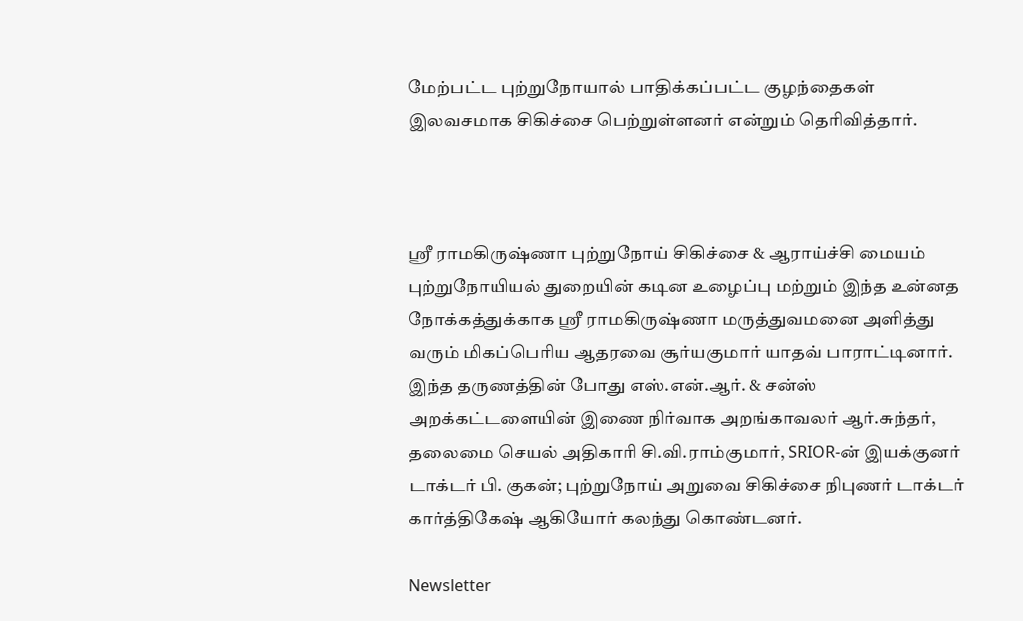மேற்பட்ட புற்றுநோயால் பாதிக்கப்பட்ட குழந்தைகள் இலவசமாக சிகிச்சை பெற்றுள்ளனர் என்றும் தெரிவித்தார்.



ஸ்ரீ ராமகிருஷ்ணா புற்றுநோய் சிகிச்சை & ஆராய்ச்சி மையம் புற்றுநோயியல் துறையின் கடின உழைப்பு மற்றும் இந்த உன்னத நோக்கத்துக்காக ஸ்ரீ ராமகிருஷ்ணா மருத்துவமனை அளித்து வரும் மிகப்பெரிய ஆதரவை சூர்யகுமார் யாதவ் பாராட்டினார். இந்த தருணத்தின் போது எஸ்.என்.ஆர். & சன்ஸ் அறக்கட்டளையின் இணை நிர்வாக அறங்காவலர் ஆர்.சுந்தர், தலைமை செயல் அதிகாரி சி.வி.ராம்குமார், SRIOR-ன் இயக்குனர் டாக்டர் பி. குகன்; புற்றுநோய் அறுவை சிகிச்சை நிபுணர் டாக்டர் கார்த்திகேஷ் ஆகியோர் கலந்து கொண்டனர்.

Newsletter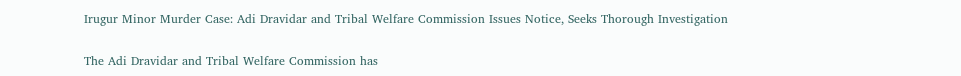Irugur Minor Murder Case: Adi Dravidar and Tribal Welfare Commission Issues Notice, Seeks Thorough Investigation

The Adi Dravidar and Tribal Welfare Commission has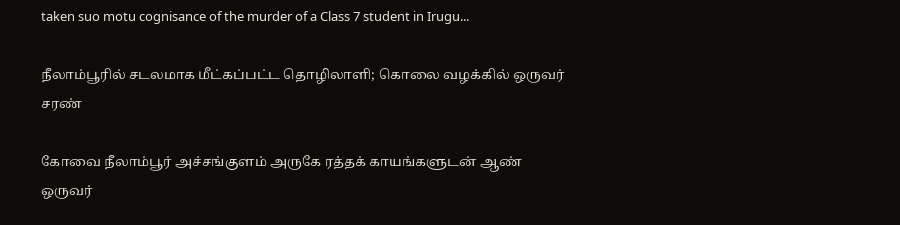taken suo motu cognisance of the murder of a Class 7 student in Irugu...

நீலாம்பூரில் சடலமாக மீட்கப்பட்ட தொழிலாளி; கொலை வழக்கில் ஒருவர் சரண்

கோவை நீலாம்பூர் அச்சங்குளம் அருகே ரத்தக் காயங்களுடன் ஆண் ஒருவர்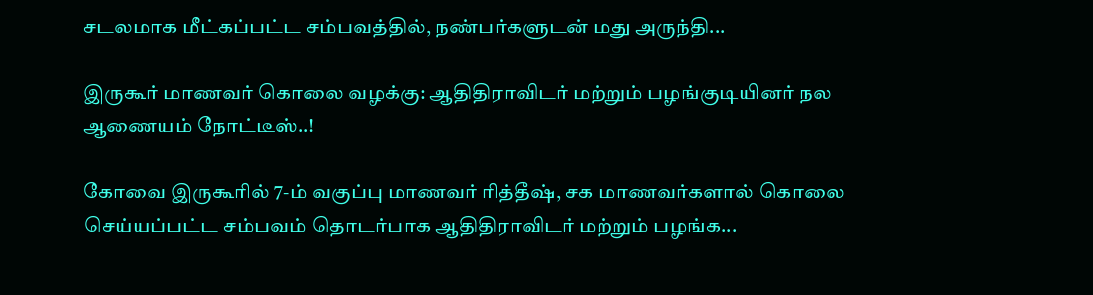சடலமாக மீட்கப்பட்ட சம்பவத்தில், நண்பர்களுடன் மது அருந்தி...

இருகூர் மாணவர் கொலை வழக்கு: ஆதிதிராவிடர் மற்றும் பழங்குடியினர் நல ஆணையம் நோட்டீஸ்..!

கோவை இருகூரில் 7-ம் வகுப்பு மாணவர் ரித்தீஷ், சக மாணவர்களால் கொலை செய்யப்பட்ட சம்பவம் தொடர்பாக ஆதிதிராவிடர் மற்றும் பழங்க...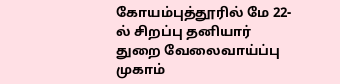கோயம்புத்தூரில் மே 22-ல் சிறப்பு தனியார் துறை வேலைவாய்ப்பு முகாம்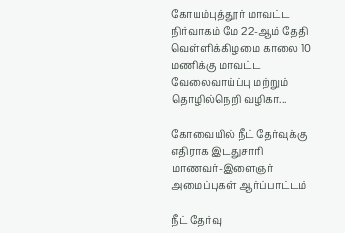கோயம்புத்தூர் மாவட்ட நிர்வாகம் மே 22-ஆம் தேதி வெள்ளிக்கிழமை காலை 10 மணிக்கு மாவட்ட வேலைவாய்ப்பு மற்றும் தொழில்நெறி வழிகா...

கோவையில் நீட் தேர்வுக்கு எதிராக இடதுசாரி மாணவர்-இளைஞர் அமைப்புகள் ஆர்ப்பாட்டம்

நீட் தேர்வு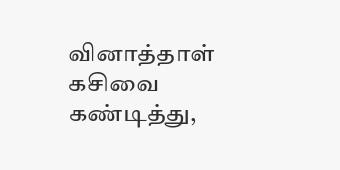வினாத்தாள் கசிவை கண்டித்து,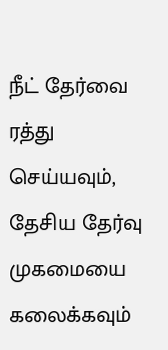நீட் தேர்வை ரத்து செய்யவும், தேசிய தேர்வு முகமையை கலைக்கவும்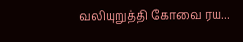வலியுறுத்தி கோவை ரய...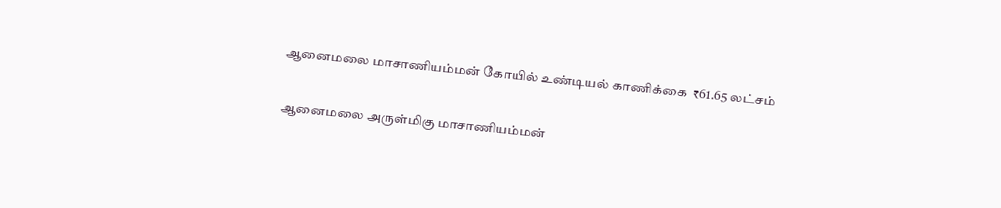ஆனைமலை மாசாணியம்மன் கோயில் உண்டியல் காணிக்கை  ₹61.65 லட்சம்

ஆனைமலை அருள்மிகு மாசாணியம்மன்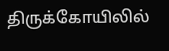திருக்கோயிலில்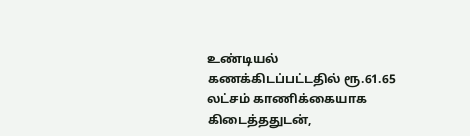உண்டியல் கணக்கிடப்பட்டதில் ரூ.61.65 லட்சம் காணிக்கையாக கிடைத்ததுடன்,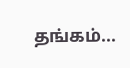தங்கம்...